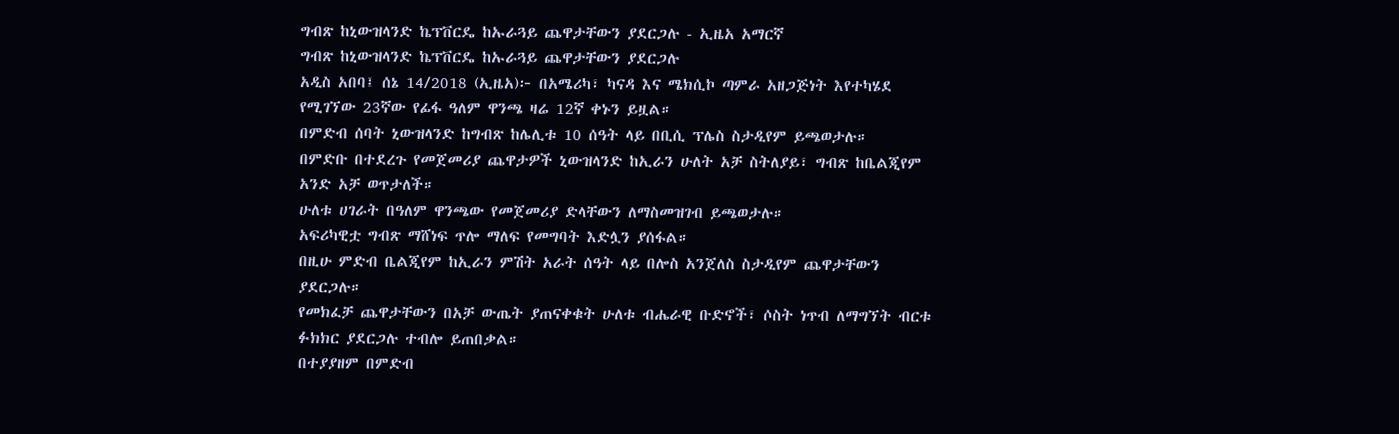ግብጽ ከኒውዝላንድ ኬፕቨርዴ ከኡራጓይ ጨዋታቸውን ያደርጋሉ - ኢዜአ አማርኛ
ግብጽ ከኒውዝላንድ ኬፕቨርዴ ከኡራጓይ ጨዋታቸውን ያደርጋሉ
አዲስ አበባ፤ ሰኔ 14/2018 (ኢዜአ)፦ በአሜሪካ፣ ካናዳ እና ሜክሲኮ ጣምራ አዘጋጅነት እየተካሄደ የሚገኘው 23ኛው የፊፋ ዓለም ዋንጫ ዛሬ 12ኛ ቀኑን ይዟል።
በምድብ ሰባት ኒውዝላንድ ከግብጽ ከሌሊቱ 10 ሰዓት ላይ በቢሲ ፕሌስ ስታዲየም ይጫወታሉ።
በምድቡ በተደረጉ የመጀመሪያ ጨዋታዎች ኒውዝላንድ ከኢራን ሁለት አቻ ስትለያይ፣ ግብጽ ከቤልጂየም አንድ አቻ ወጥታለች።
ሁለቱ ሀገራት በዓለም ዋንጫው የመጀመሪያ ድላቸውን ለማስመዝገብ ይጫወታሉ።
አፍሪካዊቷ ግብጽ ማሸነፍ ጥሎ ማለፍ የመግባት እድሏን ያሰፋል።
በዚሁ ምድብ ቤልጂየም ከኢራን ምሽት አራት ሰዓት ላይ በሎስ አንጀለስ ስታዲየም ጨዋታቸውን ያደርጋሉ።
የመክፈቻ ጨዋታቸውን በአቻ ውጤት ያጠናቀቁት ሁለቱ ብሔራዊ ቡድኖች፣ ሶስት ነጥብ ለማግኘት ብርቱ ፉክክር ያደርጋሉ ተብሎ ይጠበቃል።
በተያያዘም በምድብ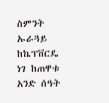ስምንት ኡራጓይ ከኬፕቨርዴ ነገ ከጠዋቱ አንድ ሰዓት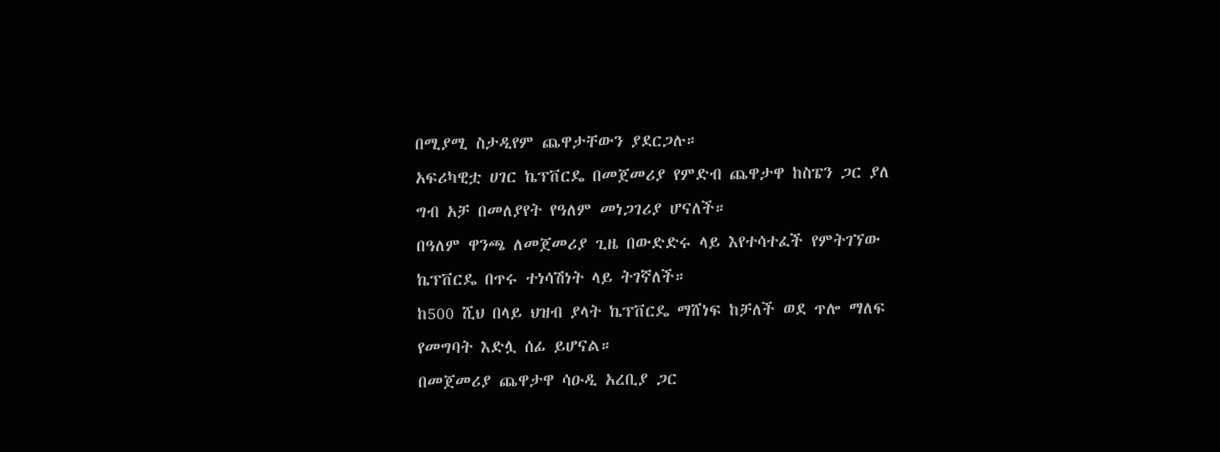በሚያሚ ስታዲየም ጨዋታቸውን ያደርጋሉ።
አፍሪካዊቷ ሀገር ኬፕቨርዴ በመጀመሪያ የምድብ ጨዋታዋ ከስፔን ጋር ያለ ግብ አቻ በመለያየት የዓለም መነጋገሪያ ሆናለች።
በዓለም ዋንጫ ለመጀመሪያ ጊዜ በውድድሩ ላይ እየተሳተፈች የምትገኘው ኬፕቨርዴ በጥሩ ተነሳሽነት ላይ ትገኛለች።
ከ500 ሺህ በላይ ህዝብ ያላት ኬፕቨርዴ ማሸነፍ ከቻለች ወደ ጥሎ ማለፍ የመግባት እድሏ ሰፊ ይሆናል።
በመጀመሪያ ጨዋታዋ ሳዑዲ አረቢያ ጋር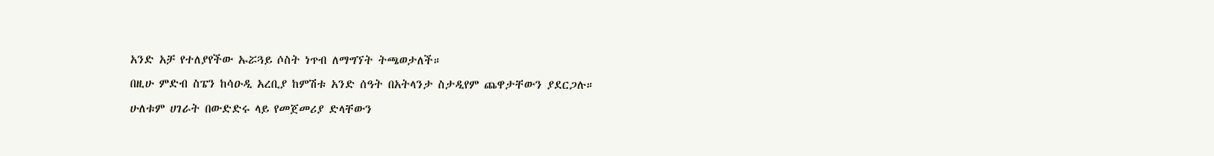አንድ አቻ የተለያየችው ኡሯጓይ ሶስት ነጥብ ለማግኘት ትጫወታለች።
በዚሁ ምድብ ስፔን ከሳዑዲ አረቢያ ከምሽቱ አንድ ሰዓት በአትላንታ ስታዲየም ጨዋታቸውን ያደርጋሉ።
ሁለቱም ሀገራት በውድድሩ ላይ የመጀመሪያ ድላቸውን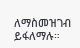ለማስመዝገብ ይፋለማሉ።